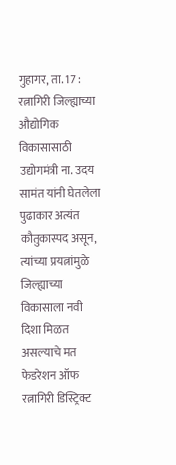गुहागर, ता. 17 : रत्नागिरी जिल्ह्याच्या औद्योगिक विकासासाठी उद्योगमंत्री ना. उदय सामंत यांनी घेतलेला पुढाकार अत्यंत कौतुकास्पद असून, त्यांच्या प्रयत्नांमुळे जिल्ह्याच्या विकासाला नवी दिशा मिळत असल्याचे मत फेडरेशन ऑफ रत्नागिरी डिस्ट्रिक्ट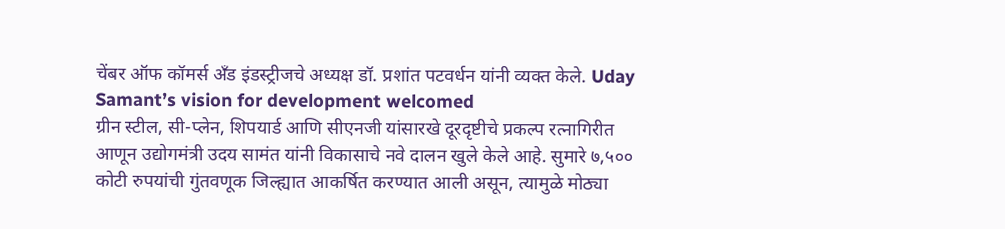चेंबर ऑफ कॉमर्स अँड इंडस्ट्रीजचे अध्यक्ष डॉ. प्रशांत पटवर्धन यांनी व्यक्त केले. Uday Samant’s vision for development welcomed
ग्रीन स्टील, सी-प्लेन, शिपयार्ड आणि सीएनजी यांसारखे दूरदृष्टीचे प्रकल्प रत्नागिरीत आणून उद्योगमंत्री उदय सामंत यांनी विकासाचे नवे दालन खुले केले आहे. सुमारे ७,५०० कोटी रुपयांची गुंतवणूक जिल्ह्यात आकर्षित करण्यात आली असून, त्यामुळे मोठ्या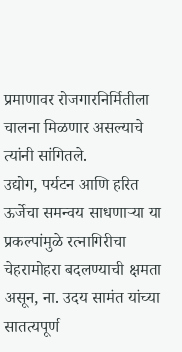प्रमाणावर रोजगारनिर्मितीला चालना मिळणार असल्याचे त्यांनी सांगितले.
उद्योग, पर्यटन आणि हरित ऊर्जेचा समन्वय साधणाऱ्या या प्रकल्पांमुळे रत्नागिरीचा चेहरामोहरा बदलण्याची क्षमता असून, ना. उदय सामंत यांच्या सातत्यपूर्ण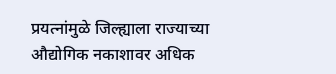प्रयत्नांमुळे जिल्ह्याला राज्याच्या औद्योगिक नकाशावर अधिक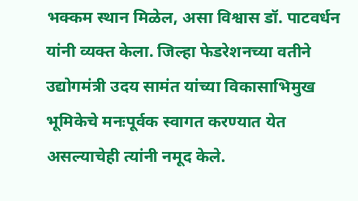भक्कम स्थान मिळेल, असा विश्वास डॉ. पाटवर्धन यांनी व्यक्त केला. जिल्हा फेडरेशनच्या वतीने उद्योगमंत्री उदय सामंत यांच्या विकासाभिमुख भूमिकेचे मनःपूर्वक स्वागत करण्यात येत असल्याचेही त्यांनी नमूद केले.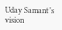Uday Samant’s vision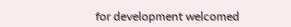for development welcomed